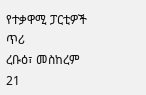የተቃዋሚ ፓርቲዎች ጥሪ
ረቡዕ፣ መስከረም 21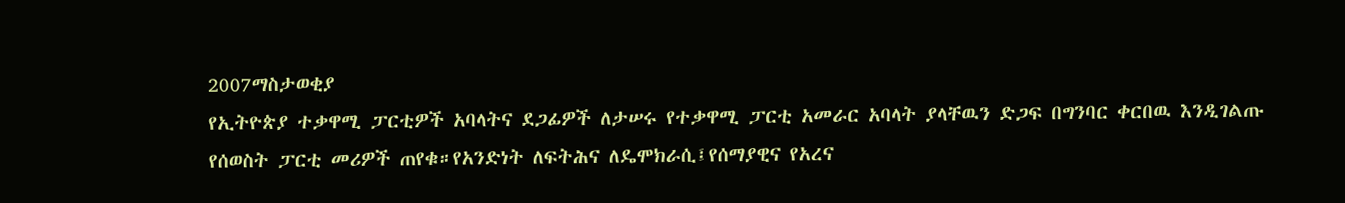2007ማስታወቂያ
የኢትዮጵያ ተቃዋሚ ፓርቲዎች አባላትና ደጋፊዎች ለታሠሩ የተቃዋሚ ፓርቲ አመራር አባላት ያላቸዉን ድጋፍ በግንባር ቀርበዉ እንዲገልጡ የሰወስት ፓርቲ መሪዎች ጠየቁ።የአንድነት ለፍትሕና ለዴሞክራሲ፤የሰማያዊና የአረና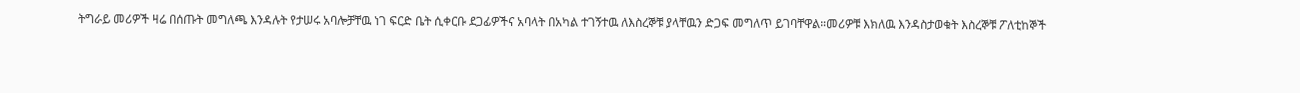ትግራይ መሪዎች ዛሬ በሰጡት መግለጫ እንዳሉት የታሠሩ አባሎቻቸዉ ነገ ፍርድ ቤት ሲቀርቡ ደጋፊዎችና አባላት በአካል ተገኝተዉ ለእስረኞቹ ያላቸዉን ድጋፍ መግለጥ ይገባቸዋል።መሪዎቹ እክለዉ እንዳስታወቁት እስረኞቹ ፖለቲከኞች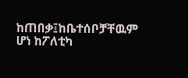ከጠበቃ፤ከቤተሰቦቻቸዉም ሆነ ከፖለቲካ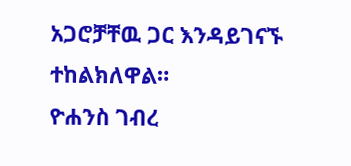አጋሮቻቸዉ ጋር እንዳይገናኙ ተከልክለዋል።
ዮሐንስ ገብረ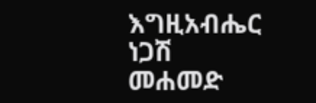እግዚአብሔር
ነጋሽ መሐመድ